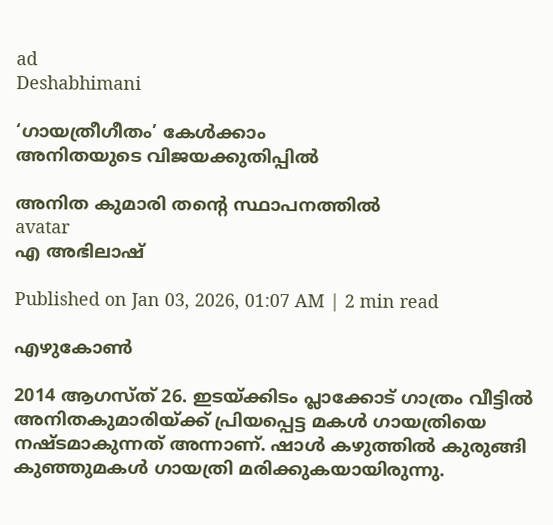ad
Deshabhimani

‘ഗായത്രീഗീതം’ കേൾക്കാം
അനിതയുടെ വിജയക്കുതിപ്പിൽ

അനിത കുമാരി തന്റെ സ്ഥാപനത്തിൽ
avatar
എ അഭിലാഷ്‌

Published on Jan 03, 2026, 01:07 AM | 2 min read

എഴുകോൺ

2014 ആഗസ്ത് 26. ഇടയ്ക്കിടം പ്ലാക്കോട് ഗാത്രം വീട്ടിൽ അനിതകുമാരിയ്ക്ക് പ്രിയപ്പെട്ട മകൾ ഗായത്രിയെ നഷ്ടമാകുന്നത് അന്നാണ്. ഷാൾ കഴുത്തിൽ കുരുങ്ങി കുഞ്ഞുമകൾ ഗായത്രി മരിക്കുകയായിരുന്നു.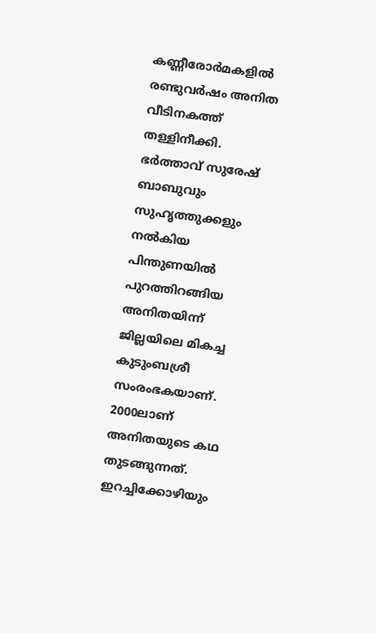കണ്ണീരോർമകളിൽ രണ്ടുവർഷം അനിത വീടിനകത്ത് തള്ളിനീക്കി. ഭർത്താവ് സുരേഷ് ബാബുവും സുഹൃത്തുക്കളും നൽകിയ പിന്തുണയിൽ പുറത്തിറങ്ങിയ അനിതയിന്ന് ജില്ലയിലെ മികച്ച കുടുംബശ്രീ സംരംഭകയാണ്‌. 2000ലാണ് അനിതയുടെ കഥ തുടങ്ങുന്നത്. ഇറച്ചിക്കോഴിയും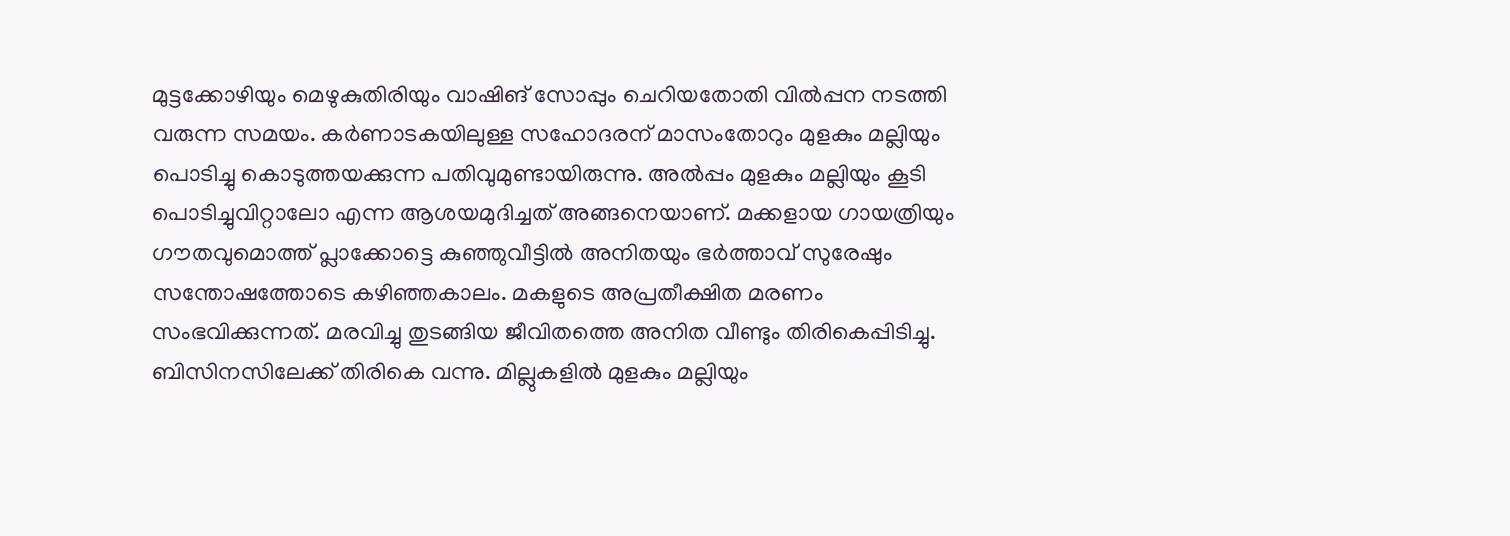മുട്ടക്കോഴിയും മെഴുകുതിരിയും വാഷിങ് സോപ്പും ചെറിയതോതി വില്‍പ്പന നടത്തി വരുന്ന സമയം. കർണാടകയിലുള്ള സഹോദരന് മാസംതോറും മുളകും മല്ലിയും പൊടിച്ചു കൊടുത്തയക്കുന്ന പതിവുമുണ്ടായിരുന്നു. അൽപ്പം മുളകും മല്ലിയും കൂടി പൊടിച്ചുവിറ്റാലോ എന്ന ആശയമുദിച്ചത് അങ്ങനെയാണ്. മക്കളായ ഗായത്രിയും ഗൗതവുമൊത്ത് പ്ലാക്കോട്ടെ കുഞ്ഞുവീട്ടിൽ അനിതയും ഭർത്താവ് സുരേഷും സന്തോഷത്തോടെ കഴിഞ്ഞകാലം. മകളുടെ അപ്രതീക്ഷിത മരണം സംഭവിക്കുന്നത്. മരവിച്ചു തുടങ്ങിയ ജീവിതത്തെ അനിത വീണ്ടും തിരികെപ്പിടിച്ചു. ബിസിനസിലേക്ക് തിരികെ വന്നു. മില്ലുകളിൽ മുളകും മല്ലിയും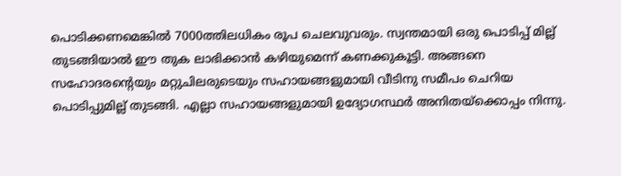പൊടിക്കണമെങ്കിൽ 7000ത്തിലധികം രൂപ ചെലവുവരും. സ്വന്തമായി ഒരു പൊടിപ്പ് മില്ല് തുടങ്ങിയാൽ ഈ തുക ലാഭിക്കാൻ കഴിയുമെന്ന് കണക്കുകൂട്ടി. അങ്ങനെ സഹോദരന്റെയും മറ്റുചിലരുടെയും സഹായങ്ങളുമായി വീടിനു സമീപം ചെറിയ പൊടിപ്പുമില്ല് തുടങ്ങി. എല്ലാ സഹായങ്ങളുമായി ഉദ്യോഗസ്ഥർ അനിതയ്ക്കൊപ്പം നിന്നു.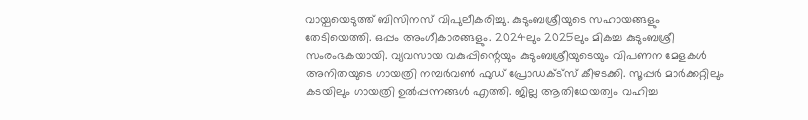വായ്പയെടുത്ത് ബിസിനസ് വിപുലീകരിച്ചു. കുടുംബശ്രീയുടെ സഹായങ്ങളും തേടിയെത്തി. ഒപ്പം അംഗീകാരങ്ങളും. 2024ലും 2025ലും മികച്ച കുടുംബശ്രീ സംരംഭകയായി. വ്യവസായ വകുപ്പിന്റെയും കുടുംബശ്രീയുടെയും വിപണന മേളകൾ അനിതയുടെ ഗായത്രി നമ്പർവൺ ഫുഡ് പ്രോഡക്ട്സ് കീഴടക്കി. സൂപ്പർ മാർക്കറ്റിലും കടയിലും ഗായത്രി ഉൽപ്പന്നങ്ങൾ എത്തി. ജില്ല ആതിഥേയത്വം വഹിച്ച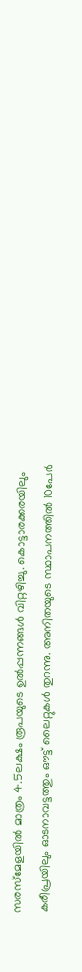സരസ്‌മേളയിൽ മാത്രം 4.5ലക്ഷം രൂപയുടെ ഉൽപ്പന്നങ്ങൾ വിറ്റഴിച്ചു. കൊട്ടാരക്കരയിലും കരീപ്രയിലും ഓടനാവട്ടത്തും ഔട്ട് ലൈറ്റുകൾ തുറന്നു. അനിതയുടെ സ്ഥാപനത്തിൽ 10പേർ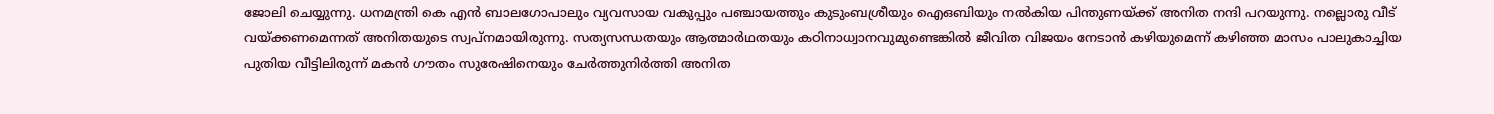ജോലി ചെയ്യുന്നു. ധനമന്ത്രി കെ എൻ ബാലഗോപാലും വ്യവസായ വകുപ്പും പഞ്ചായത്തും കുടുംബശ്രീയും ഐഒബിയും നൽകിയ പിന്തുണയ്ക്ക് അനിത നന്ദി പറയുന്നു. നല്ലൊരു വീട് വയ്ക്കണമെന്നത് അനിതയുടെ സ്വപ്നമായിരുന്നു. സത്യസന്ധതയും ആത്മാർഥതയും കഠിനാധ്വാനവുമുണ്ടെങ്കിൽ ജീവിത വിജയം നേടാൻ കഴിയുമെന്ന് കഴിഞ്ഞ മാസം പാലുകാച്ചിയ പുതിയ വീട്ടിലിരുന്ന് മകൻ ഗൗതം സുരേഷിനെയും ചേർത്തുനിർത്തി അനിത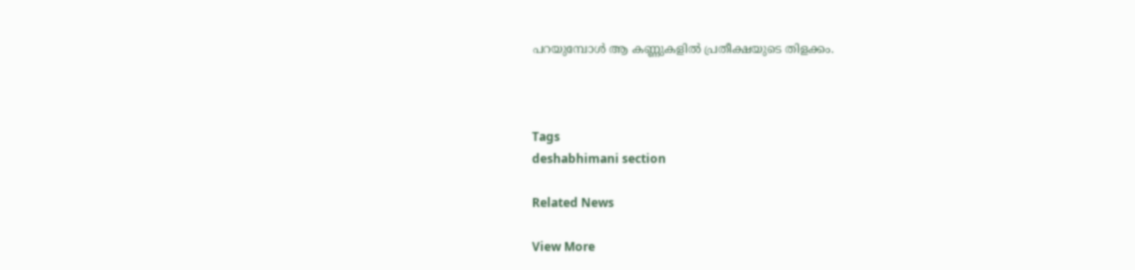പറയുമ്പോൾ ആ കണ്ണുകളിൽ പ്രതീക്ഷയുടെ തിളക്കം.



Tags
deshabhimani section

Related News

View More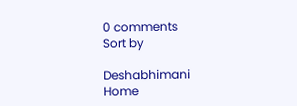0 comments
Sort by

Deshabhimani
Home